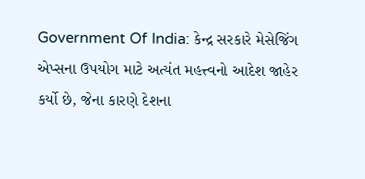Government Of India: કેન્દ્ર સરકારે મેસેજિંગ એપ્સના ઉપયોગ માટે અત્યંત મહત્ત્વનો આદેશ જાહેર કર્યો છે, જેના કારણે દેશના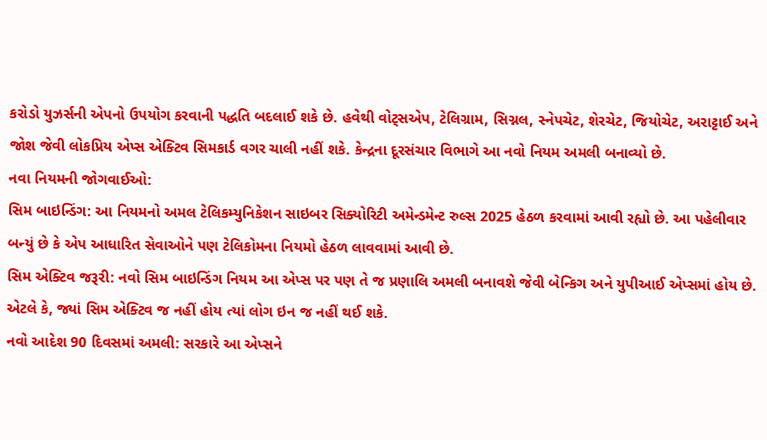કરોડો યુઝર્સની એપનો ઉપયોગ કરવાની પદ્ધતિ બદલાઈ શકે છે. હવેથી વોટ્સએપ, ટેલિગ્રામ, સિગ્નલ, સ્નેપચેટ, શેરચેટ, જિયોચેટ, અરાટ્ટાઈ અને જોશ જેવી લોકપ્રિય એપ્સ એક્ટિવ સિમકાર્ડ વગર ચાલી નહીં શકે. કેન્દ્રના દૂરસંચાર વિભાગે આ નવો નિયમ અમલી બનાવ્યો છે.
નવા નિયમની જોગવાઈઓ:
સિમ બાઇન્ડિંગ: આ નિયમનો અમલ ટેલિકમ્યુનિકેશન સાઇબર સિક્યોરિટી અમેન્ડમેન્ટ રુલ્સ 2025 હેઠળ કરવામાં આવી રહ્યો છે. આ પહેલીવાર બન્યું છે કે એપ આધારિત સેવાઓને પણ ટેલિકોમના નિયમો હેઠળ લાવવામાં આવી છે.
સિમ એક્ટિવ જરૂરી: નવો સિમ બાઇન્ડિંગ નિયમ આ એપ્સ પર પણ તે જ પ્રણાલિ અમલી બનાવશે જેવી બેન્કિગ અને યુપીઆઈ એપ્સમાં હોય છે. એટલે કે, જ્યાં સિમ એક્ટિવ જ નહીં હોય ત્યાં લોગ ઇન જ નહીં થઈ શકે.
નવો આદેશ 90 દિવસમાં અમલી: સરકારે આ એપ્સને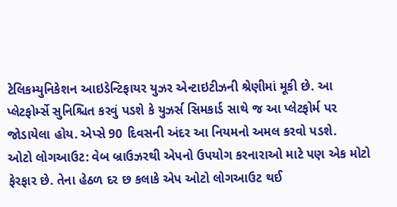ટેલિકમ્યુનિકેશન આઇડેન્ટિફાયર યુઝર એન્ટાઇટીઝની શ્રેણીમાં મૂકી છે. આ પ્લેટફોર્મ્સે સુનિશ્ચિત કરવું પડશે કે યુઝર્સ સિમકાર્ડ સાથે જ આ પ્લેટફોર્મ પર જોડાયેલા હોય. એપ્સે 90 દિવસની અંદર આ નિયમનો અમલ કરવો પડશે.
ઓટો લોગઆઉટ: વેબ બ્રાઉઝરથી એપનો ઉપયોગ કરનારાઓ માટે પણ એક મોટો ફેરફાર છે. તેના હેઠળ દર છ કલાકે એપ ઓટો લોગઆઉટ થઈ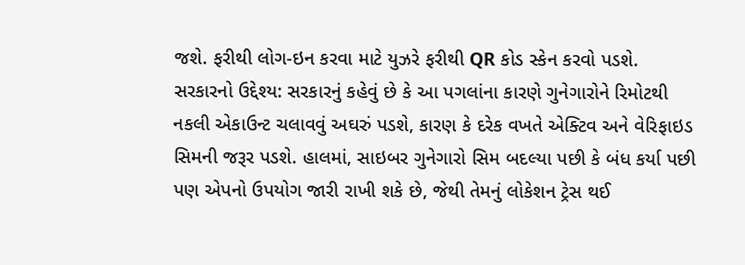જશે. ફરીથી લોગ-ઇન કરવા માટે યુઝરે ફરીથી QR કોડ સ્કેન કરવો પડશે.
સરકારનો ઉદ્દેશ્ય: સરકારનું કહેવું છે કે આ પગલાંના કારણે ગુનેગારોને રિમોટથી નકલી એકાઉન્ટ ચલાવવું અઘરું પડશે, કારણ કે દરેક વખતે એક્ટિવ અને વેરિફાઇડ સિમની જરૂર પડશે. હાલમાં, સાઇબર ગુનેગારો સિમ બદલ્યા પછી કે બંધ કર્યા પછી પણ એપનો ઉપયોગ જારી રાખી શકે છે, જેથી તેમનું લોકેશન ટ્રેસ થઈ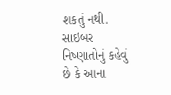શકતું નથી. સાઇબર નિષ્ણાતોનું કહેવું છે કે આના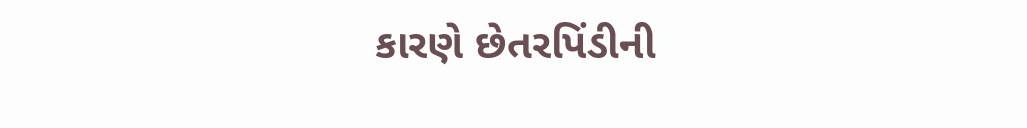કારણે છેતરપિંડીની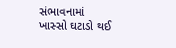સંભાવનામાં ખાસ્સો ઘટાડો થઈ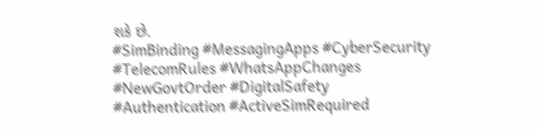શકે છે.
#SimBinding #MessagingApps #CyberSecurity #TelecomRules #WhatsAppChanges #NewGovtOrder #DigitalSafety #Authentication #ActiveSimRequired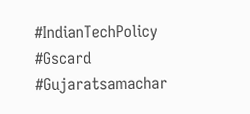#IndianTechPolicy #Gscard #Gujaratsamachar